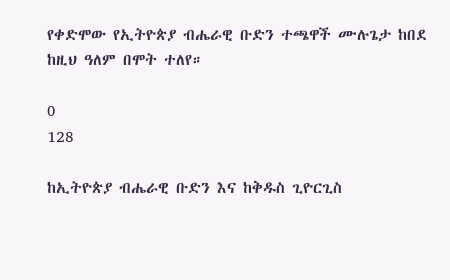የቀድሞው የኢትዮጵያ ብሔራዊ ቡድን ተጫዋች ሙሉጌታ ከበደ ከዚህ ዓለም በሞት ተለየ።

0
128

ከኢትዮጵያ ብሔራዊ ቡድን እና ከቅዱስ ጊዮርጊስ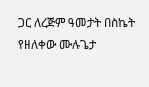ጋር ለረጅም ዓመታት በስኬት የዘለቀው ሙሉጌታ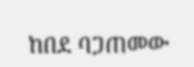ከበደ ባጋጠመው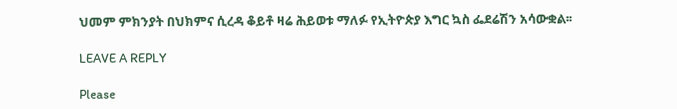ህመም ምክንያት በህክምና ሲረዳ ቆይቶ ዛሬ ሕይወቱ ማለፉ የኢትዮጵያ እግር ኳስ ፌደሬሽን አሳውቋል፡፡

LEAVE A REPLY

Please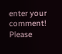enter your comment!
Please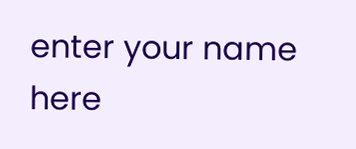enter your name here